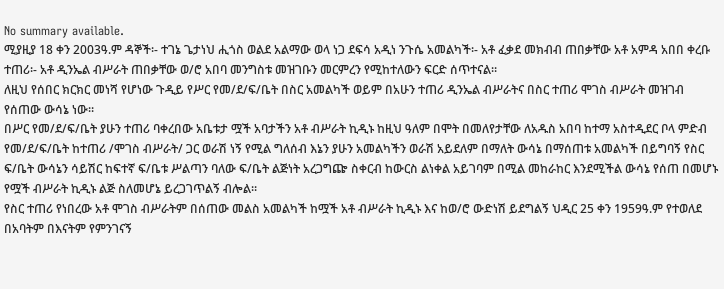No summary available.
ሚያዚያ 18 ቀን 2003ዓ.ም ዳኞች፡- ተገኔ ጌታነህ ሒጎስ ወልደ አልማው ወላ ነጋ ደፍሳ አዲነ ንጉሴ አመልካች፡- አቶ ፈቃደ መክብብ ጠበቃቸው አቶ አምዳ አበበ ቀረቡ ተጠሪ፡- አቶ ዲንኤል ብሥራት ጠበቃቸው ወ/ሮ አበባ መንግስቱ መዝገቡን መርምረን የሚከተለውን ፍርድ ሰጥተናል።
ለዚህ የሰበር ክርክር መነሻ የሆነው ጉዲይ የሥር የመ/ደ/ፍ/ቤት በስር አመልካች ወይም በአሁን ተጠሪ ዲንኤል ብሥራትና በስር ተጠሪ ሞገስ ብሥራት መዝገብ የሰጠው ውሳኔ ነው።
በሥር የመ/ደ/ፍ/ቤት ያሁን ተጠሪ ባቀረበው አቤቱታ ሟች አባታችን አቶ ብሥራት ኪዲኑ ከዚህ ዓለም በሞት በመለየታቸው ለአዱስ አበባ ከተማ አስተዲደር ቦላ ምድብ የመ/ደ/ፍ/ቤት ከተጠሪ /ሞገስ ብሥራት/ ጋር ወራሽ ነኝ የሚል ግለሰብ እኔን ያሁን አመልካችን ወራሽ አይደለም በማለት ውሳኔ በማሰጠቱ አመልካች በይግባኝ የስር ፍ/ቤት ውሳኔን ሳይሽር ከፍተኛ ፍ/ቤቱ ሥልጣን ባለው ፍ/ቤት ልጅነት አረጋግጬ ስቀርብ ከውርስ ልነቀል አይገባም በሚል መከራከር እንደሚችል ውሳኔ የሰጠ በመሆኑ የሟች ብሥራት ኪዲኑ ልጅ ስለመሆኔ ይረጋገጥልኝ ብሎል።
የስር ተጠሪ የነበረው አቶ ሞገስ ብሥራትም በሰጠው መልስ አመልካች ከሟች አቶ ብሥራት ኪዲኑ እና ከወ/ሮ ውድነሽ ይደግልኝ ህዲር 25 ቀን 1959ዓ.ም የተወለደ በአባትም በእናትም የምንገናኝ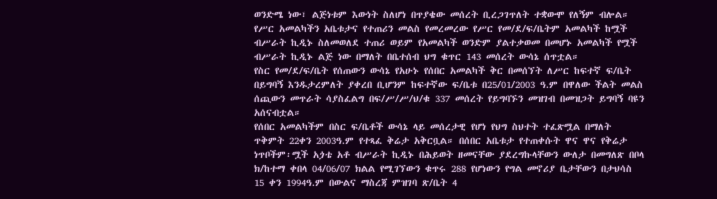ወንድሜ ነው፣ ልጅነቱም እውነት ስለሆነ በጥያቄው መሰረት ቢረጋገጥለት ተቋውሞ የለኝም ብሎል።
የሥር አመልካችን አቤቱታና የተጠሪን መልስ የመረመረው የሥር የመ/ደ/ፍ/ቤትም አመልካች ከሟች ብሥራት ኪዲኑ ስለመወለደ ተጠሪ ወይም የአመልካች ወንድም ያልተቃወመ በመሆኑ አመልካች የሟች ብሥራት ኪዲኑ ልጅ ነው በማለት በቤተሰብ ህግ ቁጥር 143 መሰረት ውሳኔ ሰጥቷል።
የስር የመ/ደ/ፍ/ቤት የሰጠውን ውሳኔ የአሁኑ የሰበር አመልካች ቅር በመሰኘት ለሥር ከፍተኛ ፍ/ቤት በይግባኝ እንዱታረምለት ያቀረበ ቢሆንም ከፍተኛው ፍ/ቤቱ በ25/01/2003 ዓ.ም በዋለው ችልት መልስ ሰጪውን መጥራት ሳያስፈልግ በፍ/ሥ/ሥ/ህ/ቁ 337 መሰረት የይግባኙን መዝገብ በመዝጋት ይግባኝ ባዩን አሰናብቷል።
የሰበር አመልካችም በስር ፍ/ቤቶች ውሳኔ ላይ መሰረታዊ የሆነ የህግ ስህተት ተፈጽሟል በማለት ጥቅምት 22ቀን 2003ዓ.ም የተጻፈ ቅሬታ አቅርቧል። በሰበር አቤቱታ የተጠቀሱት ዋና ዋና የቅሬታ ነጥቦችም፡ሟች አጏቴ አቶ ብሥራት ኪዲኑ በሕይወት ዘመናቸው ያደረግኩላቸውን ውለታ በመግለጽ በቦላ ክ/ከተማ ቀበላ 04/06/07 ክልል የሚገኘውን ቁጥሩ 288 የሆነውን የግል መኖሪያ ቤታቸውን በታህሳስ 15 ቀን 1994ዓ.ም በውልና ማስረጃ ምዝገባ ጽ/ቤት 4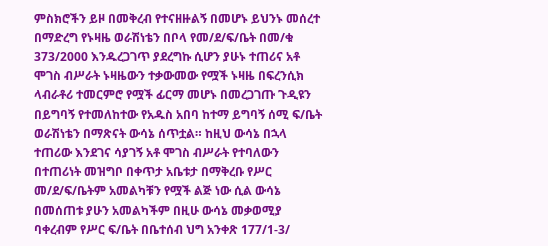ምስክሮችን ይዞ በመቅረብ የተናዘዙልኝ በመሆኑ ይህንኑ መሰረተ በማድረግ የኑዛዜ ወራሽነቴን በቦላ የመ/ደ/ፍ/ቤት በመ/ቁ 373/2000 እንዱረጋገጥ ያደረግኩ ሲሆን ያሁኑ ተጠሪና አቶ ሞገስ ብሥራት ኑዛዜውን ተቃውመው የሟች ኑዛዜ በፍረንሲክ ላብራቶሪ ተመርምሮ የሟች ፊርማ መሆኑ በመረጋገጡ ጉዲዩን በይግባኝ የተመለከተው የአዱስ አበባ ከተማ ይግባኝ ሰሚ ፍ/ቤት ወራሽነቴን በማጽናት ውሳኔ ሰጥቷል። ከዚህ ውሳኔ በኋላ ተጠሪው እንደገና ሳያገኝ አቶ ሞገስ ብሥራት የተባለውን በተጠሪነት መዝግቦ በቀጥታ አቤቱታ በማቅረቡ የሥር መ/ደ/ፍ/ቤትም አመልካቹን የሟች ልጅ ነው ሲል ውሳኔ በመሰጠቱ ያሁን አመልካችም በዚሁ ውሳኔ መቃወሚያ ባቀረብም የሥር ፍ/ቤት በቤተሰብ ህግ አንቀጽ 177/1-3/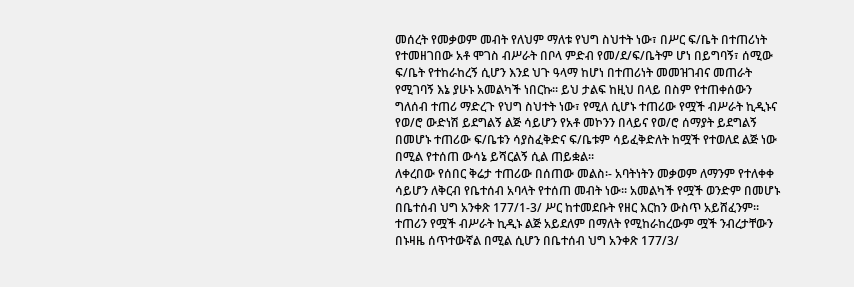መሰረት የመቃወም መብት የለህም ማለቱ የህግ ስህተት ነው፣ በሥር ፍ/ቤት በተጠሪነት የተመዘገበው አቶ ሞገስ ብሥራት በቦላ ምድብ የመ/ደ/ፍ/ቤትም ሆነ በይግባኝ፣ ሰሚው ፍ/ቤት የተከራከረኝ ሲሆን እንደ ህጉ ዓላማ ከሆነ በተጠሪነት መመዝገብና መጠራት የሚገባኝ እኔ ያሁኑ አመልካች ነበርኩ። ይህ ታልፍ ከዚህ በላይ በስም የተጠቀሰውን ግለሰብ ተጠሪ ማድረጉ የህግ ስህተት ነው፣ የሚለ ሲሆኑ ተጠሪው የሟች ብሥራት ኪዲኑና የወ/ሮ ውድነሽ ይደግልኝ ልጅ ሳይሆን የአቶ መኮንን በላይና የወ/ሮ ሰማያት ይደግልኝ በመሆኑ ተጠሪው ፍ/ቤቱን ሳያስፈቅድና ፍ/ቤቱም ሳይፈቅድለት ከሟች የተወለደ ልጅ ነው በሚል የተሰጠ ውሳኔ ይሻርልኝ ሲል ጠይቋል።
ለቀረበው የሰበር ቅሬታ ተጠሪው በሰጠው መልስ፡- አባትነትን መቃወም ለማንም የተለቀቀ ሳይሆን ለቅርብ የቤተሰብ አባላት የተሰጠ መብት ነው። አመልካች የሟች ወንድም በመሆኑ በቤተሰብ ህግ አንቀጽ 177/1-3/ ሥር ከተመደቡት የዘር እርከን ውስጥ አይሸፈንም። ተጠሪን የሟች ብሥራት ኪዲኑ ልጅ አይደለም በማለት የሚከራከረውም ሟች ንብረታቸውን በኑዛዜ ሰጥተውኛል በሚል ሲሆን በቤተሰብ ህግ አንቀጽ 177/3/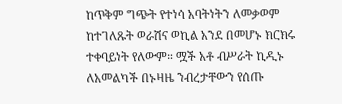ከጥቅም ግጭት የተነሳ አባትነትን ለመቃወም ከተገለጹት ወራሽና ወኪል አንደ በመሆኑ ክርክሩ ተቀባይነት የለውም። ሟች አቶ ብሥራት ኪዲኑ ለአመልካች በኑዛዜ ንብረታቸውን የሰጡ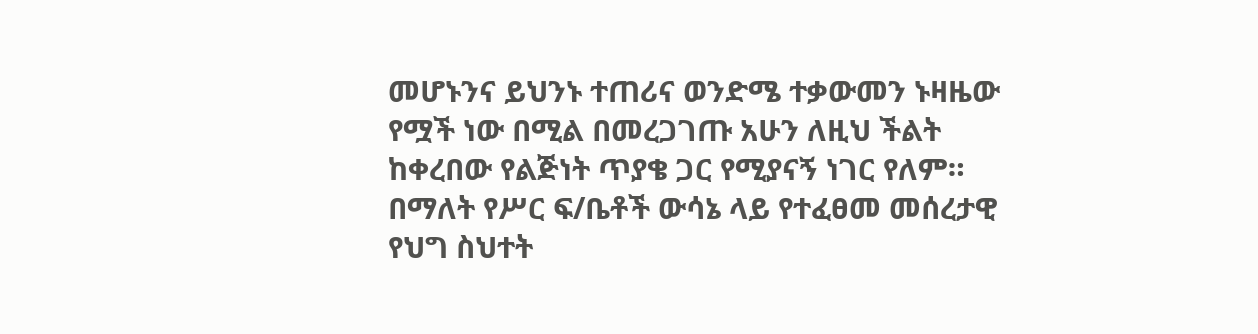መሆኑንና ይህንኑ ተጠሪና ወንድሜ ተቃውመን ኑዛዜው የሟች ነው በሚል በመረጋገጡ አሁን ለዚህ ችልት ከቀረበው የልጅነት ጥያቄ ጋር የሚያናኝ ነገር የለም። በማለት የሥር ፍ/ቤቶች ውሳኔ ላይ የተፈፀመ መሰረታዊ የህግ ስህተት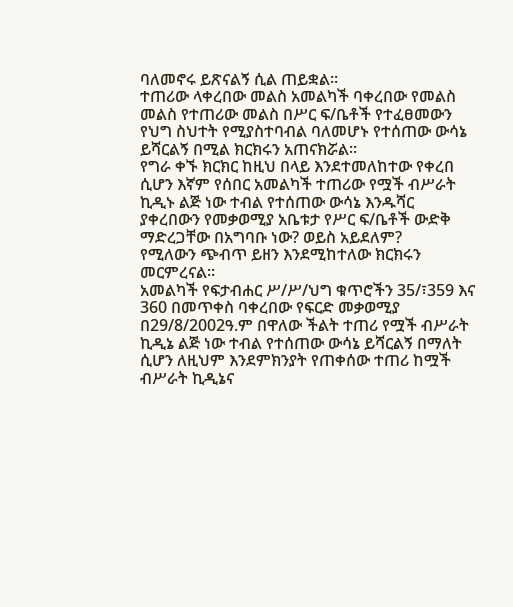ባለመኖሩ ይጽናልኝ ሲል ጠይቋል።
ተጠሪው ላቀረበው መልስ አመልካች ባቀረበው የመልስ መልስ የተጠሪው መልስ በሥር ፍ/ቤቶች የተፈፀመውን የህግ ስህተት የሚያስተባብል ባለመሆኑ የተሰጠው ውሳኔ ይሻርልኝ በሚል ክርክሩን አጠናክሯል።
የግራ ቀኙ ክርክር ከዚህ በላይ እንደተመለከተው የቀረበ ሲሆን እኛም የሰበር አመልካች ተጠሪው የሟች ብሥራት ኪዲኑ ልጅ ነው ተብል የተሰጠው ውሳኔ እንዱሻር ያቀረበውን የመቃወሚያ አቤቱታ የሥር ፍ/ቤቶች ውድቅ ማድረጋቸው በአግባቡ ነው? ወይስ አይደለም?
የሚለውን ጭብጥ ይዘን እንደሚከተለው ክርክሩን መርምረናል።
አመልካች የፍታብሐር ሥ/ሥ/ህግ ቁጥሮችን 35/፣359 እና 360 በመጥቀስ ባቀረበው የፍርድ መቃወሚያ በ29/8/2002ዓ.ም በዋለው ችልት ተጠሪ የሟች ብሥራት ኪዲኔ ልጅ ነው ተብል የተሰጠው ውሳኔ ይሻርልኝ በማለት ሲሆን ለዚህም እንደምክንያት የጠቀሰው ተጠሪ ከሟች ብሥራት ኪዲኔና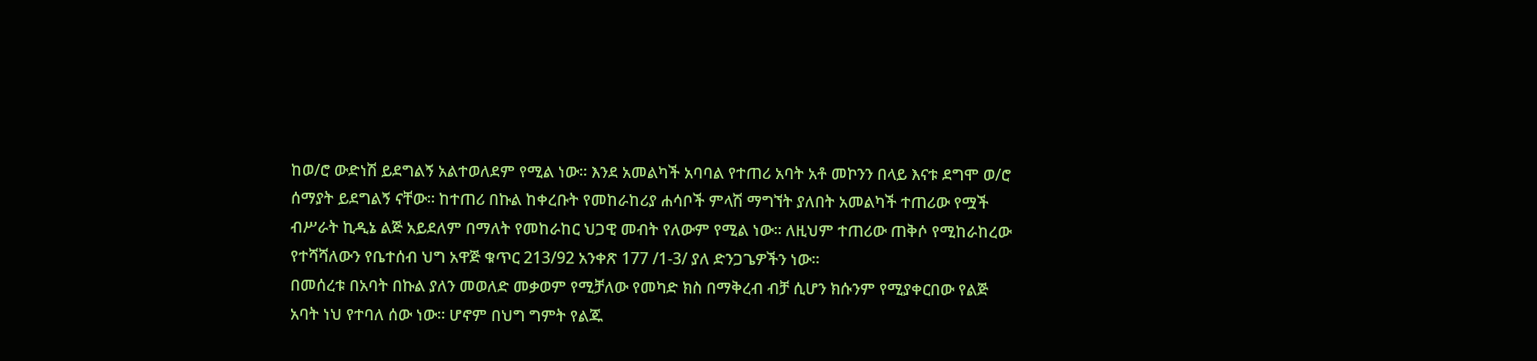ከወ/ሮ ውድነሽ ይደግልኝ አልተወለደም የሚል ነው። እንደ አመልካች አባባል የተጠሪ አባት አቶ መኮንን በላይ እናቱ ደግሞ ወ/ሮ ሰማያት ይደግልኝ ናቸው። ከተጠሪ በኩል ከቀረቡት የመከራከሪያ ሐሳቦች ምላሽ ማግኘት ያለበት አመልካች ተጠሪው የሟች ብሥራት ኪዲኔ ልጅ አይደለም በማለት የመከራከር ህጋዊ መብት የለውም የሚል ነው። ለዚህም ተጠሪው ጠቅሶ የሚከራከረው የተሻሻለውን የቤተሰብ ህግ አዋጅ ቁጥር 213/92 አንቀጽ 177 /1-3/ ያለ ድንጋጌዎችን ነው።
በመሰረቱ በአባት በኩል ያለን መወለድ መቃወም የሚቻለው የመካድ ክስ በማቅረብ ብቻ ሲሆን ክሱንም የሚያቀርበው የልጅ አባት ነህ የተባለ ሰው ነው። ሆኖም በህግ ግምት የልጁ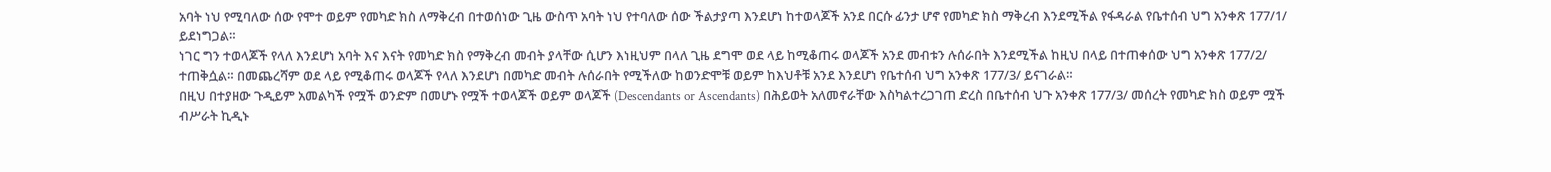አባት ነህ የሚባለው ሰው የሞተ ወይም የመካድ ክስ ለማቅረብ በተወሰነው ጊዜ ውስጥ አባት ነህ የተባለው ሰው ችልታያጣ እንደሆነ ከተወላጆች አንደ በርሱ ፊንታ ሆኖ የመካድ ክስ ማቅረብ እንደሚችል የፋዳራል የቤተሰብ ህግ አንቀጽ 177/1/ ይደነግጋል።
ነገር ግን ተወላጆች የላለ እንደሆነ አባት እና እናት የመካድ ክስ የማቅረብ መብት ያላቸው ሲሆን እነዚህም በላለ ጊዜ ደግሞ ወደ ላይ ከሚቆጠሩ ወላጆች አንደ መብቱን ሉሰራበት እንደሚችል ከዚህ በላይ በተጠቀሰው ህግ አንቀጽ 177/2/ ተጠቅሷል። በመጨረሻም ወደ ላይ የሚቆጠሩ ወላጆች የላለ እንደሆነ በመካድ መብት ሉሰራበት የሚችለው ከወንድሞቹ ወይም ከእህቶቹ አንደ እንደሆነ የቤተሰብ ህግ አንቀጽ 177/3/ ይናገራል።
በዚህ በተያዘው ጉዲይም አመልካች የሟች ወንድም በመሆኑ የሟች ተወላጆች ወይም ወላጆች (Descendants or Ascendants) በሕይወት አለመኖራቸው እስካልተረጋገጠ ድረስ በቤተሰብ ህጉ አንቀጽ 177/3/ መሰረት የመካድ ክስ ወይም ሟች ብሥራት ኪዲኑ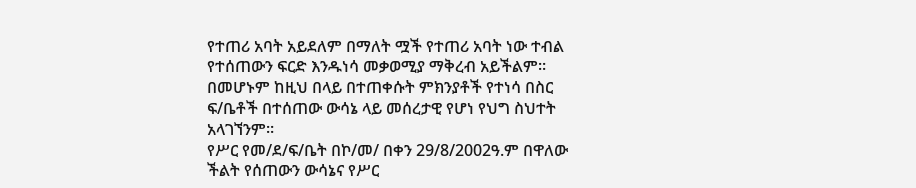የተጠሪ አባት አይደለም በማለት ሟች የተጠሪ አባት ነው ተብል የተሰጠውን ፍርድ እንዱነሳ መቃወሚያ ማቅረብ አይችልም።
በመሆኑም ከዚህ በላይ በተጠቀሱት ምክንያቶች የተነሳ በስር ፍ/ቤቶች በተሰጠው ውሳኔ ላይ መሰረታዊ የሆነ የህግ ስህተት አላገኘንም።
የሥር የመ/ደ/ፍ/ቤት በኮ/መ/ በቀን 29/8/2002ዓ.ም በዋለው ችልት የሰጠውን ውሳኔና የሥር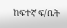ከፍተኛ ፍ/ቤት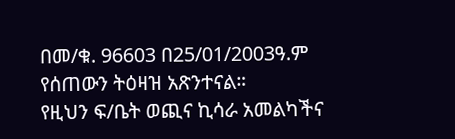በመ/ቁ. 96603 በ25/01/2003ዓ.ም የሰጠውን ትዕዛዝ አጽንተናል።
የዚህን ፍ/ቤት ወጪና ኪሳራ አመልካችና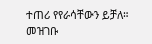ተጠሪ የየራሳቸውን ይቻለ።
መዝገቡ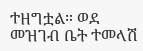ተዘግቷል። ወደ መዝገብ ቤት ተመላሽ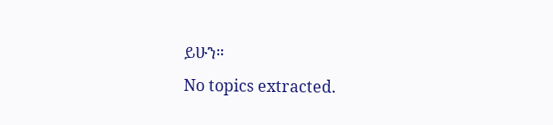ይሁን።
No topics extracted.